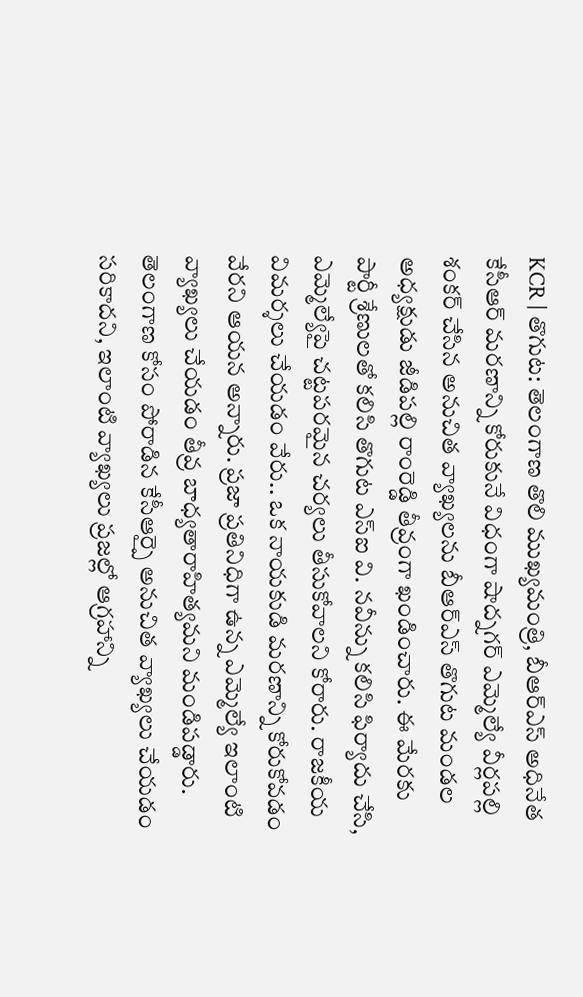KCR | తొగుట: తెలంగాణ తొలి ముఖ్యమంత్రి, బీఆర్ఎస్ అధినేత కేసీఆర్ మరణాన్ని కోరుకునే విధంగా షాద్నగర్ ఎమ్మెల్యే వీర్లపల్లి శంకర్ చేసిన అనుచిత వ్యాఖ్యలను బీఆర్ఎస్ తొగుట మండల అధ్యక్షుడు జీడిపల్లి రాంరెడ్డి తీవ్రంగా ఖండించారు. ఈ మేరకు పార్టీ శ్రేణులతో కలిసి తొగుట ఎస్ఐ వి. నవీన్ను కలిసి ఫిర్యాదు చేసి, ఎమ్మెల్యేపై చట్టపరమైన చర్యలు తీసుకోవాలని కోరారు. రాజకీయ విమర్శలు చేయడం వేరు.. ఒక నాయకుడి మరణాన్ని కోరుకోవడం వేరని ఆయన అన్నారు. ప్రజా ప్రతినిధిగా ఉన్న ఎమ్మెల్యే ఇలాంటి వ్యాఖ్యలు చేయడం తీవ్ర బాధ్యతారాహిత్యమని మండిపడ్డారు.
తెలంగాణ కోసం పోరాడిన కేసీఆర్పై అనుచిత వ్యాఖ్యలు చేయడం సరికాదని, ఇలాంటి వ్యాఖ్యలు ప్రజల్లో ఆగ్రహాన్ని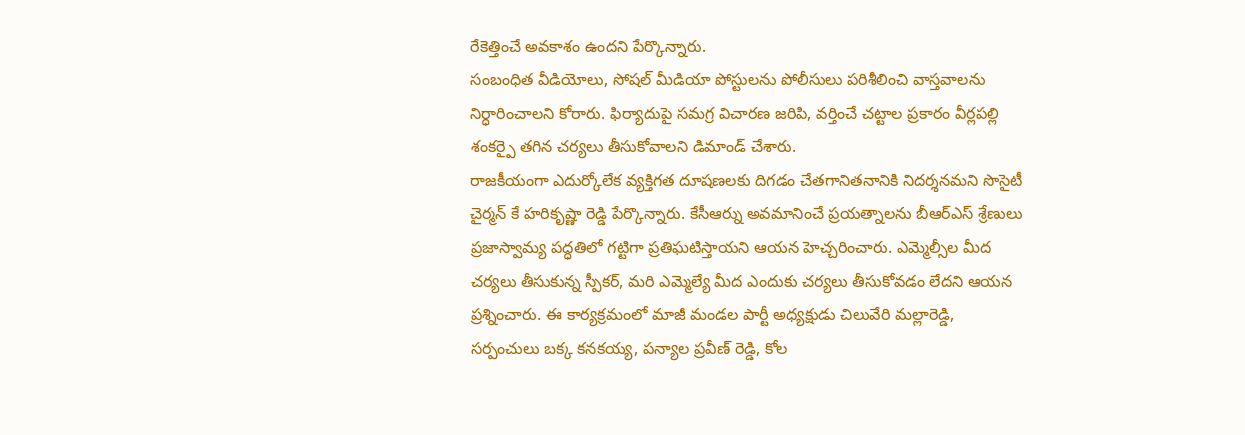రేకెత్తించే అవకాశం ఉందని పేర్కొన్నారు.
సంబంధిత వీడియోలు, సోషల్ మీడియా పోస్టులను పోలీసులు పరిశీలించి వాస్తవాలను నిర్ధారించాలని కోరారు. ఫిర్యాదుపై సమగ్ర విచారణ జరిపి, వర్తించే చట్టాల ప్రకారం వీర్లపల్లి శంకర్పై తగిన చర్యలు తీసుకోవాలని డిమాండ్ చేశారు.
రాజకీయంగా ఎదుర్కోలేక వ్యక్తిగత దూషణలకు దిగడం చేతగానితనానికి నిదర్శనమని సొసైటీ చైర్మన్ కే హరికృష్ణా రెడ్డి పేర్కొన్నారు. కేసీఆర్ను అవమానించే ప్రయత్నాలను బీఆర్ఎస్ శ్రేణులు ప్రజాస్వామ్య పద్ధతిలో గట్టిగా ప్రతిఘటిస్తాయని ఆయన హెచ్చరించారు. ఎమ్మెల్సీల మీద చర్యలు తీసుకున్న స్పీకర్, మరి ఎమ్మెల్యే మీద ఎందుకు చర్యలు తీసుకోవడం లేదని ఆయన ప్రశ్నించారు. ఈ కార్యక్రమంలో మాజీ మండల పార్టీ అధ్యక్షుడు చిలువేరి మల్లారెడ్డి, సర్పంచులు బక్క కనకయ్య, పన్యాల ప్రవీణ్ రెడ్డి, కోల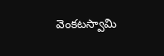వెంకటస్వామి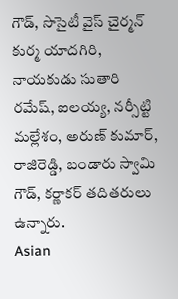గౌడ్, సొసైటీ వైస్ చైర్మన్ కుర్మ యాదగిరి, నాయకుడు సుతారి రమేష్, ఐలయ్య, నర్సీట్టి మల్లేశం, అరుణ్ కుమార్, రాజిరెడ్డి, బండారు స్వామి గౌడ్, కర్ణాకర్ తదితరులు ఉన్నారు.
Asian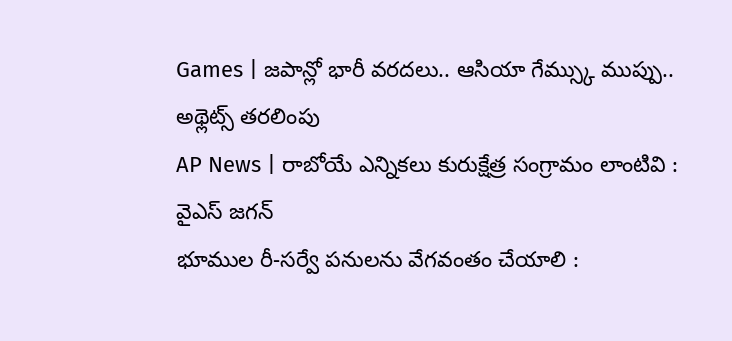Games | జపాన్లో భారీ వరదలు.. ఆసియా గేమ్స్కు ముప్పు.. అథ్లెట్స్ తరలింపు
AP News | రాబోయే ఎన్నికలు కురుక్షేత్ర సంగ్రామం లాంటివి : వైఎస్ జగన్
భూముల రీ-సర్వే పనులను వేగవంతం చేయాలి :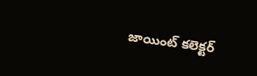జాయింట్ కలెక్టర్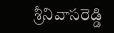శ్రీనివాసరెడ్డి